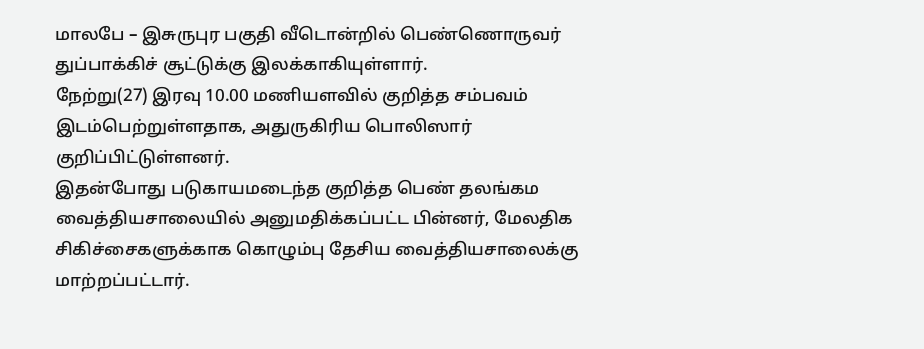மாலபே – இசுருபுர பகுதி வீடொன்றில் பெண்ணொருவர் துப்பாக்கிச் சூட்டுக்கு இலக்காகியுள்ளார்.
நேற்று(27) இரவு 10.00 மணியளவில் குறித்த சம்பவம் இடம்பெற்றுள்ளதாக, அதுருகிரிய பொலிஸார் குறிப்பிட்டுள்ளனர்.
இதன்போது படுகாயமடைந்த குறித்த பெண் தலங்கம வைத்தியசாலையில் அனுமதிக்கப்பட்ட பின்னர், மேலதிக சிகிச்சைகளுக்காக கொழும்பு தேசிய வைத்தியசாலைக்கு மாற்றப்பட்டார்.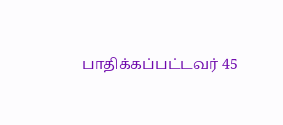பாதிக்கப்பட்டவர் 45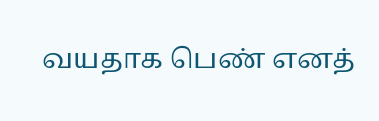வயதாக பெண் எனத்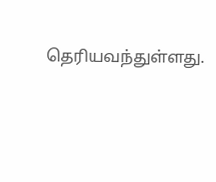தெரியவந்துள்ளது.